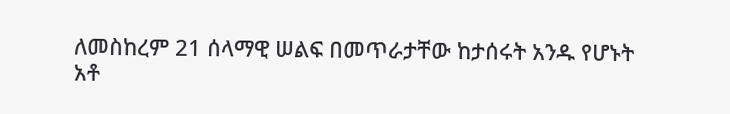ለመስከረም 21 ሰላማዊ ሠልፍ በመጥራታቸው ከታሰሩት አንዱ የሆኑት አቶ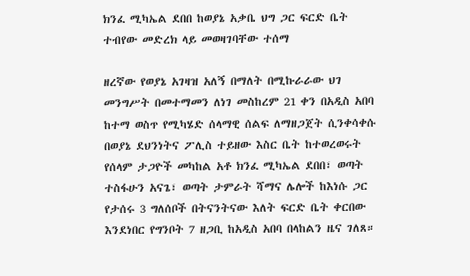ክንፈ ሚካኤል ደበበ ከወያኔ አቃቤ ህግ ጋር ፍርድ ቤት ተብየው መድረክ ላይ መወዛገባቸው ተሰማ

ዘረኛው የወያኔ አገዛዝ አለኝ በማለት በሚኩራራው ህገ መንግሥት በመተማመን ለነገ መስከረም 21 ቀን በአዲስ አበባ ከተማ ወስጥ የሚካሄድ ሰላማዊ ሰልፍ ለማዘጋጀት ሲንቀሳቀሱ በወያኔ ደህንነትና ፖሊስ ተይዘው እስር ቤት ከተወረወሩት የሰላም ታጋዮች መካከል አቶ ክንፈ ሚካኤል ደበበ፣ ወጣት ተስፋሁን አናጌ፣ ወጣት ታምራት ሻማና ሌሎች ከእነሱ ጋር የታሰሩ 3 ግለሰቦች በትናንትናው እለት ፍርድ ቤት ቀርበው እንደነበር የግንቦት 7 ዘጋቢ ከአዲስ አበባ በላከልን ዜና ገለጸ።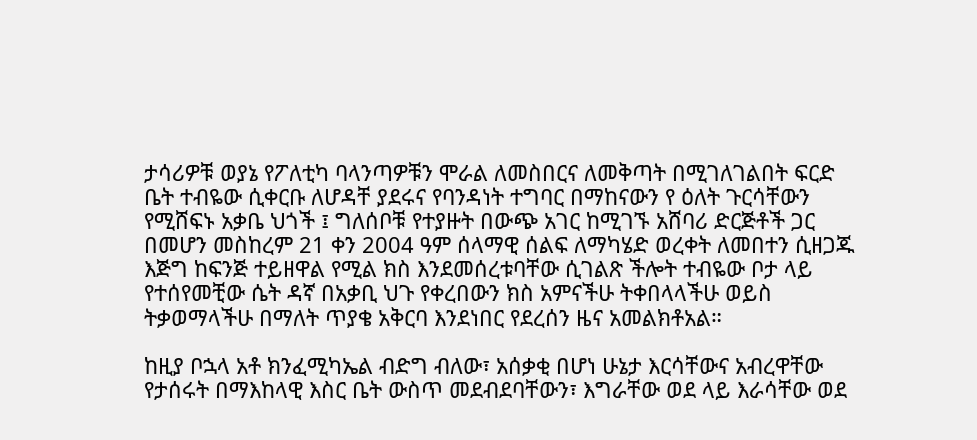ታሳሪዎቹ ወያኔ የፖለቲካ ባላንጣዎቹን ሞራል ለመስበርና ለመቅጣት በሚገለገልበት ፍርድ ቤት ተብዬው ሲቀርቡ ለሆዳቸ ያደሩና የባንዳነት ተግባር በማከናውን የ ዕለት ጉርሳቸውን የሚሸፍኑ አቃቤ ህጎች ፤ ግለሰቦቹ የተያዙት በውጭ አገር ከሚገኙ አሸባሪ ድርጅቶች ጋር በመሆን መስከረም 21 ቀን 2004 ዓም ሰላማዊ ሰልፍ ለማካሄድ ወረቀት ለመበተን ሲዘጋጁ እጅግ ከፍንጅ ተይዘዋል የሚል ክስ እንደመሰረቱባቸው ሲገልጽ ችሎት ተብዬው ቦታ ላይ የተሰየመቺው ሴት ዳኛ በአቃቢ ህጉ የቀረበውን ክስ አምናችሁ ትቀበላላችሁ ወይስ ትቃወማላችሁ በማለት ጥያቄ አቅርባ እንደነበር የደረሰን ዜና አመልክቶአል።

ከዚያ ቦኋላ አቶ ክንፈሚካኤል ብድግ ብለው፣ አሰቃቂ በሆነ ሁኔታ እርሳቸውና አብረዋቸው የታሰሩት በማእከላዊ እስር ቤት ውስጥ መደብደባቸውን፣ እግራቸው ወደ ላይ እራሳቸው ወደ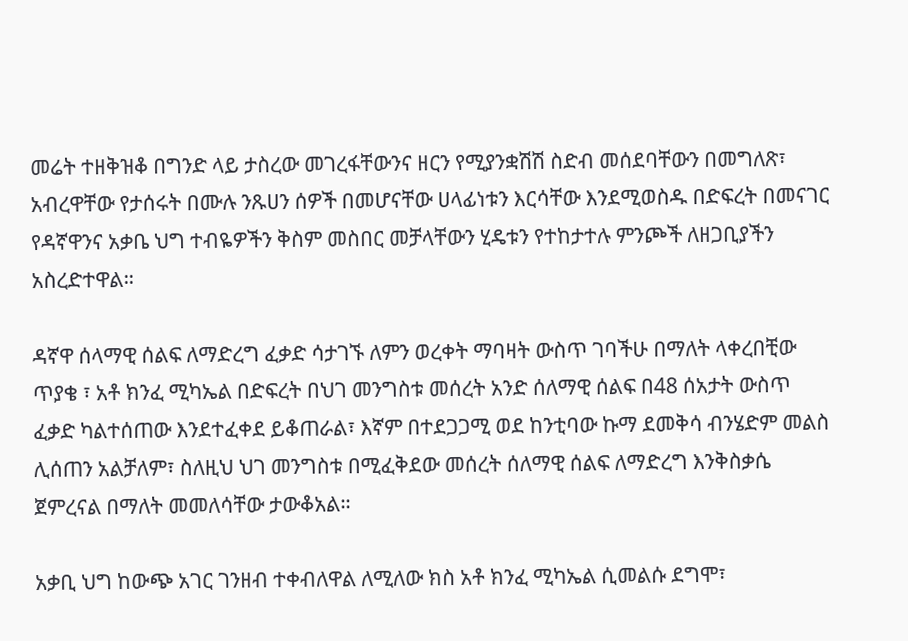መሬት ተዘቅዝቆ በግንድ ላይ ታስረው መገረፋቸውንና ዘርን የሚያንቋሽሽ ስድብ መሰደባቸውን በመግለጽ፣ አብረዋቸው የታሰሩት በሙሉ ንጹሀን ሰዎች በመሆናቸው ሀላፊነቱን እርሳቸው እንደሚወስዱ በድፍረት በመናገር የዳኛዋንና አቃቤ ህግ ተብዬዎችን ቅስም መስበር መቻላቸውን ሂዴቱን የተከታተሉ ምንጮች ለዘጋቢያችን አስረድተዋል።

ዳኛዋ ሰላማዊ ሰልፍ ለማድረግ ፈቃድ ሳታገኙ ለምን ወረቀት ማባዛት ውስጥ ገባችሁ በማለት ላቀረበቺው ጥያቄ ፣ አቶ ክንፈ ሚካኤል በድፍረት በህገ መንግስቱ መሰረት አንድ ሰለማዊ ሰልፍ በ48 ሰአታት ውስጥ ፈቃድ ካልተሰጠው እንደተፈቀደ ይቆጠራል፣ እኛም በተደጋጋሚ ወደ ከንቲባው ኩማ ደመቅሳ ብንሄድም መልስ ሊሰጠን አልቻለም፣ ስለዚህ ህገ መንግስቱ በሚፈቅደው መሰረት ሰለማዊ ሰልፍ ለማድረግ እንቅስቃሴ ጀምረናል በማለት መመለሳቸው ታውቆአል።

አቃቢ ህግ ከውጭ አገር ገንዘብ ተቀብለዋል ለሚለው ክስ አቶ ክንፈ ሚካኤል ሲመልሱ ደግሞ፣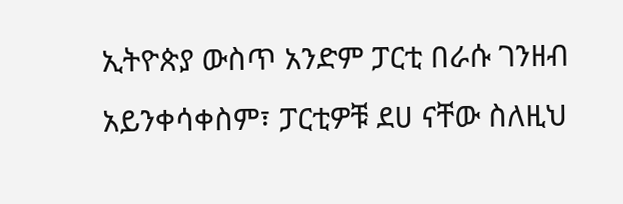ኢትዮጵያ ውስጥ አንድም ፓርቲ በራሱ ገንዘብ አይንቀሳቀስም፣ ፓርቲዎቹ ደሀ ናቸው ስለዚህ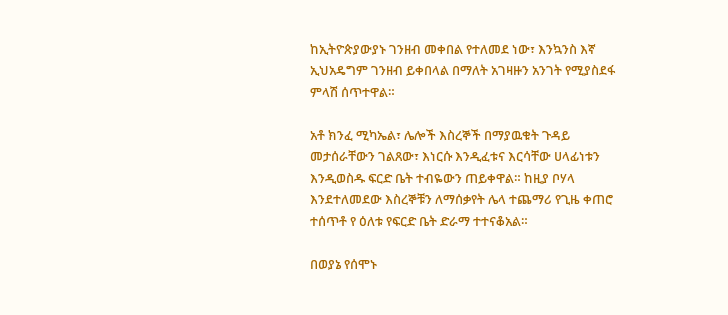ከኢትዮጵያውያኑ ገንዘብ መቀበል የተለመደ ነው፣ እንኳንስ እኛ ኢህአዴግም ገንዘብ ይቀበላል በማለት አገዛዙን አንገት የሚያስደፋ ምላሽ ሰጥተዋል።

አቶ ክንፈ ሚካኤል፣ ሌሎች እስረኞች በማያዉቁት ጉዳይ መታሰራቸውን ገልጸው፣ እነርሱ እንዲፈቱና እርሳቸው ሀላፊነቱን እንዲወስዱ ፍርድ ቤት ተብዬውን ጠይቀዋል። ከዚያ ቦሃላ እንደተለመደው እስረኞቹን ለማሰቃየት ሌላ ተጨማሪ የጊዜ ቀጠሮ ተሰጥቶ የ ዕለቱ የፍርድ ቤት ድራማ ተተናቆአል።

በወያኔ የሰሞኑ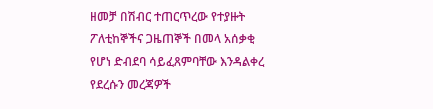ዘመቻ በሽብር ተጠርጥረው የተያዙት ፖለቲከኞችና ጋዜጠኞች በመላ አሰቃቂ የሆነ ድብደባ ሳይፈጸምባቸው እንዳልቀረ የደረሱን መረጃዎች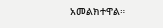አመልክተዋል።